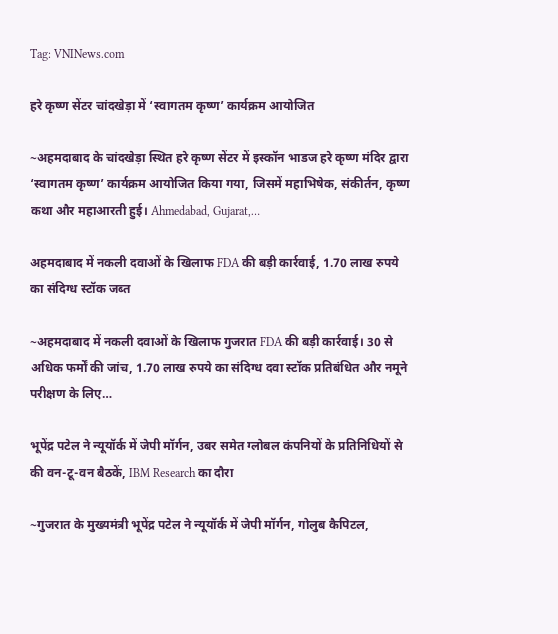Tag: VNINews.com

हरे कृष्ण सेंटर चांदखेड़ा में ‘स्वागतम कृष्ण’ कार्यक्रम आयोजित

~अहमदाबाद के चांदखेड़ा स्थित हरे कृष्ण सेंटर में इस्कॉन भाडज हरे कृष्ण मंदिर द्वारा ‘स्वागतम कृष्ण’ कार्यक्रम आयोजित किया गया, जिसमें महाभिषेक, संकीर्तन, कृष्ण कथा और महाआरती हुई। Ahmedabad, Gujarat,…

अहमदाबाद में नकली दवाओं के खिलाफ FDA की बड़ी कार्रवाई, 1.70 लाख रुपये का संदिग्ध स्टॉक जब्त

~अहमदाबाद में नकली दवाओं के खिलाफ गुजरात FDA की बड़ी कार्रवाई। 30 से अधिक फर्मों की जांच, 1.70 लाख रुपये का संदिग्ध दवा स्टॉक प्रतिबंधित और नमूने परीक्षण के लिए…

भूपेंद्र पटेल ने न्यूयॉर्क में जेपी मॉर्गन, उबर समेत ग्लोबल कंपनियों के प्रतिनिधियों से की वन-टू-वन बैठकें, IBM Research का दौरा

~गुजरात के मुख्यमंत्री भूपेंद्र पटेल ने न्यूयॉर्क में जेपी मॉर्गन, गोलुब कैपिटल,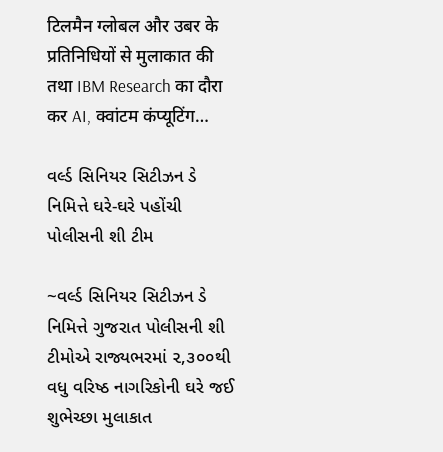टिलमैन ग्लोबल और उबर के प्रतिनिधियों से मुलाकात की तथा IBM Research का दौरा कर AI, क्वांटम कंप्यूटिंग…

વર્લ્ડ સિનિયર સિટીઝન ડે નિમિત્તે ઘરે-ઘરે પહોંચી પોલીસની શી ટીમ

~વર્લ્ડ સિનિયર સિટીઝન ડે નિમિત્તે ગુજરાત પોલીસની શી ટીમોએ રાજ્યભરમાં ૨,૩૦૦થી વધુ વરિષ્ઠ નાગરિકોની ઘરે જઈ શુભેચ્છા મુલાકાત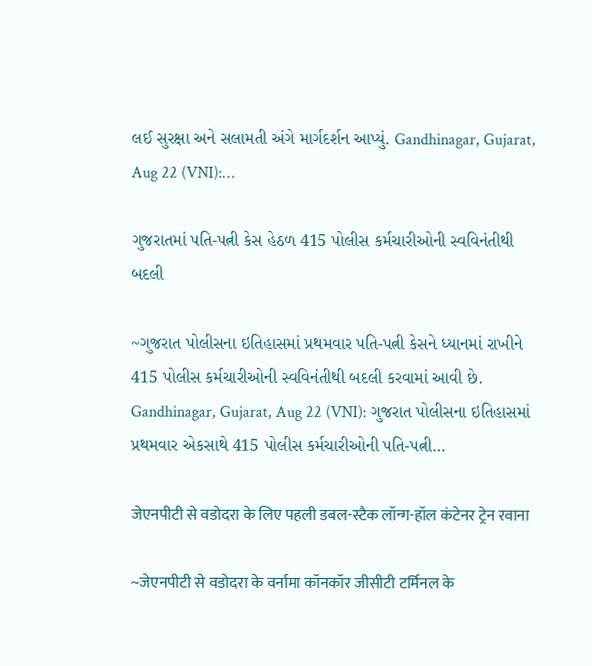લઈ સુરક્ષા અને સલામતી અંગે માર્ગદર્શન આપ્યું. Gandhinagar, Gujarat, Aug 22 (VNI):…

ગુજરાતમાં પતિ-પત્ની કેસ હેઠળ 415 પોલીસ કર્મચારીઓની સ્વવિનંતીથી બદલી

~ગુજરાત પોલીસના ઇતિહાસમાં પ્રથમવાર પતિ-પત્ની કેસને ધ્યાનમાં રાખીને 415 પોલીસ કર્મચારીઓની સ્વવિનંતીથી બદલી કરવામાં આવી છે. Gandhinagar, Gujarat, Aug 22 (VNI): ગુજરાત પોલીસના ઇતિહાસમાં પ્રથમવાર એકસાથે 415 પોલીસ કર્મચારીઓની પતિ-પત્ની…

जेएनपीटी से वडोदरा के लिए पहली डबल-स्टैक लॉन्ग-हॉल कंटेनर ट्रेन रवाना

~जेएनपीटी से वडोदरा के वर्नामा कॉनकॉर जीसीटी टर्मिनल के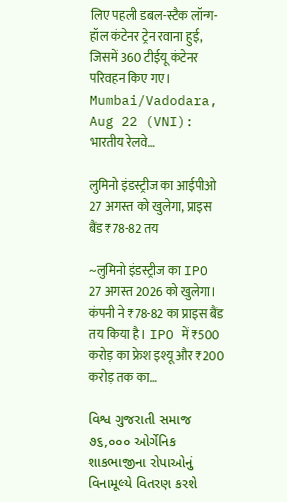लिए पहली डबल-स्टैक लॉन्ग-हॉल कंटेनर ट्रेन रवाना हुई, जिसमें 360 टीईयू कंटेनर परिवहन किए गए। Mumbai/Vadodara, Aug 22 (VNI): भारतीय रेलवे…

लुमिनो इंडस्ट्रीज का आईपीओ 27 अगस्त को खुलेगा, प्राइस बैंड ₹78-82 तय

~लुमिनो इंडस्ट्रीज का IPO 27 अगस्त 2026 को खुलेगा। कंपनी ने ₹78-82 का प्राइस बैंड तय किया है। IPO में ₹500 करोड़ का फ्रेश इश्यू और ₹200 करोड़ तक का…

વિશ્વ ગુજરાતી સમાજ ૭૬,૦૦૦ ઓર્ગેનિક શાકભાજીના રોપાઓનું વિનામૂલ્યે વિતરણ કરશે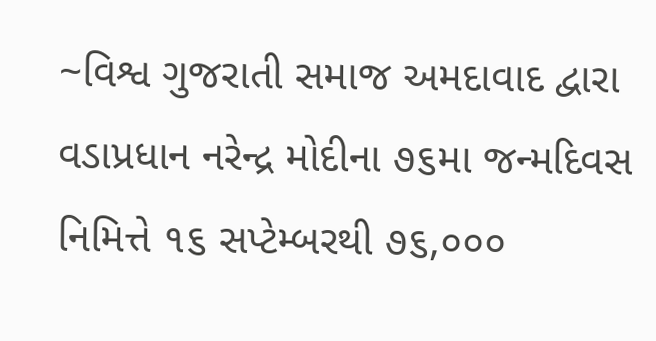~વિશ્વ ગુજરાતી સમાજ અમદાવાદ દ્વારા વડાપ્રધાન નરેન્દ્ર મોદીના ૭૬મા જન્મદિવસ નિમિત્તે ૧૬ સપ્ટેમ્બરથી ૭૬,૦૦૦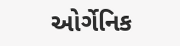ઓર્ગેનિક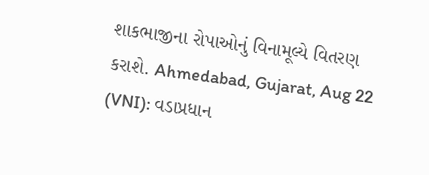શાકભાજીના રોપાઓનું વિનામૂલ્યે વિતરણ કરાશે. Ahmedabad, Gujarat, Aug 22 (VNI): વડાપ્રધાન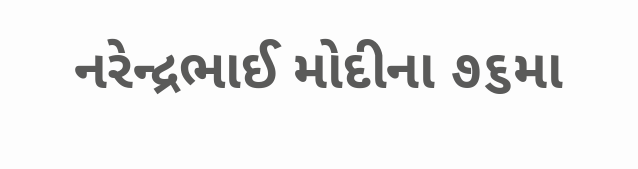નરેન્દ્રભાઈ મોદીના ૭૬મા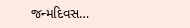જન્મદિવસ…